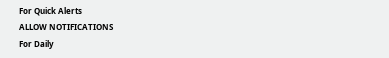For Quick Alerts
ALLOW NOTIFICATIONS
For Daily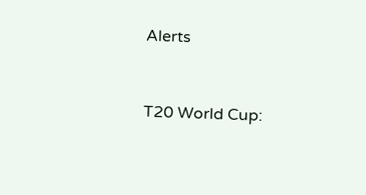Alerts


T20 World Cup: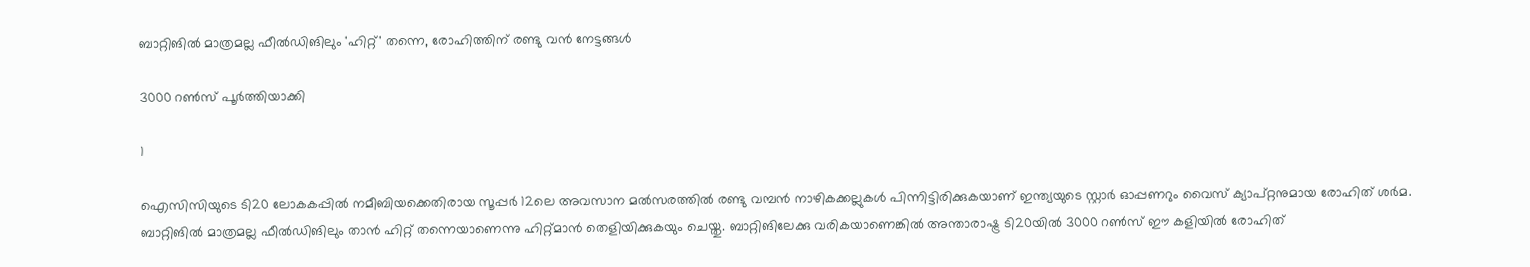ബാറ്റിങില്‍ മാത്രമല്ല ഫീല്‍ഡിങിലും 'ഹിറ്റ്' തന്നെ, രോഹിത്തിന് രണ്ടു വന്‍ നേട്ടങ്ങള്‍

3000 റണ്‍സ് പൂര്‍ത്തിയാക്കി

1

ഐസിസിയുടെ ടി20 ലോകകപ്പില്‍ നമീബിയക്കെതിരായ സൂപ്പര്‍ 12ലെ അവസാന മല്‍സരത്തില്‍ രണ്ടു വമ്പന്‍ നാഴികക്കല്ലുകള്‍ പിന്നിട്ടിരിക്കുകയാണ് ഇന്ത്യയുടെ സ്റ്റാര്‍ ഓപ്പണറും വൈസ് ക്യാപ്റ്റനുമായ രോഹിത് ശര്‍മ. ബാറ്റിങില്‍ മാത്രമല്ല ഫീല്‍ഡിങിലും താന്‍ ഹിറ്റ് തന്നെയാണെന്നു ഹിറ്റ്മാന്‍ തെളിയിക്കുകയും ചെയ്തു. ബാറ്റിങിലേക്കു വരികയാണെങ്കില്‍ അന്താരാഷ്ട്ര ടി20യില്‍ 3000 റണ്‍സ് ഈ കളിയില്‍ രോഹിത്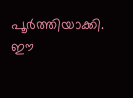പൂര്‍ത്തിയാക്കി. ഈ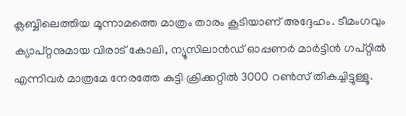ക്ലബ്ബിലെത്തിയ മൂന്നാമത്തെ മാത്രം താരം കൂടിയാണ് അദ്ദേഹം. ടീമംഗവും ക്യാപ്റ്റനുമായ വിരാട് കോലി, ന്യൂസിലാന്‍ഡ് ഓപ്പണര്‍ മാര്‍ട്ടിന്‍ ഗപ്റ്റില്‍ എന്നിവര്‍ മാത്രമേ നേരത്തേ കുട്ടി ക്രിക്കറ്റില്‍ 3000 റണ്‍സ് തികച്ചിട്ടുള്ളൂ.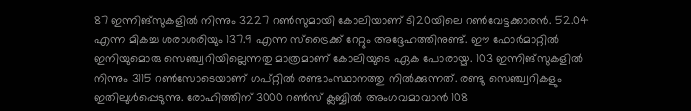87 ഇന്നിങ്‌സുകളില്‍ നിന്നും 3227 റണ്‍സുമായി കോലിയാണ് ടി20യിലെ റണ്‍വേട്ടക്കാരന്‍. 52.04 എന്ന മികച്ച ശരാശരിയും 137.9 എന്ന സ്‌ട്രൈക്ക് റേറ്റും അദ്ദേഹത്തിനുണ്ട്. ഈ ഫോര്‍മാറ്റില്‍ ഇനിയുമൊരു സെഞ്ച്വറിയില്ലെന്നതു മാത്രമാണ് കോലിയുടെ ഏക പോരായ്മ. 103 ഇന്നിങ്‌സുകളില്‍ നിന്നും 3115 റണ്‍സോടെയാണ് ഗപ്റ്റില്‍ രണ്ടാംസ്ഥാനത്തു നില്‍ക്കുന്നത്. രണ്ടു സെഞ്ച്വറികളും ഇതിലുള്‍പ്പെടുന്നു. രോഹിത്തിന് 3000 റണ്‍സ് ക്ലബ്ബില്‍ അംഗവമാവാന്‍ 108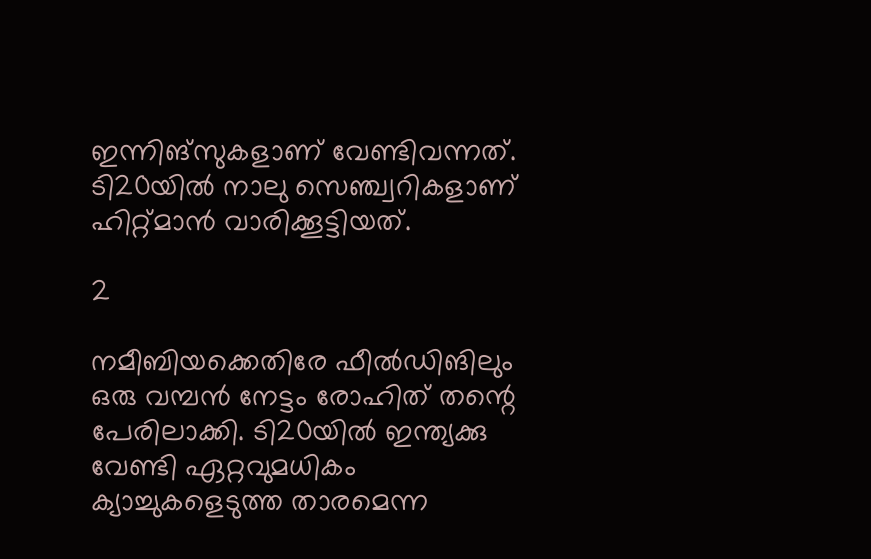ഇന്നിങ്‌സുകളാണ് വേണ്ടിവന്നത്. ടി20യില്‍ നാലു സെഞ്ച്വറികളാണ് ഹിറ്റ്മാന്‍ വാരിക്കൂട്ടിയത്.

2

നമീബിയക്കെതിരേ ഫീല്‍ഡിങിലും ഒരു വമ്പന്‍ നേട്ടം രോഹിത് തന്റെ പേരിലാക്കി. ടി20യില്‍ ഇന്ത്യക്കു വേണ്ടി ഏറ്റവുമധികം ക്യാച്ചുകളെടുത്ത താരമെന്ന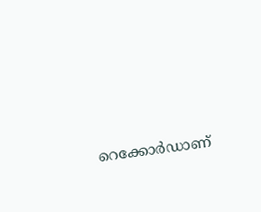റെക്കോര്‍ഡാണ്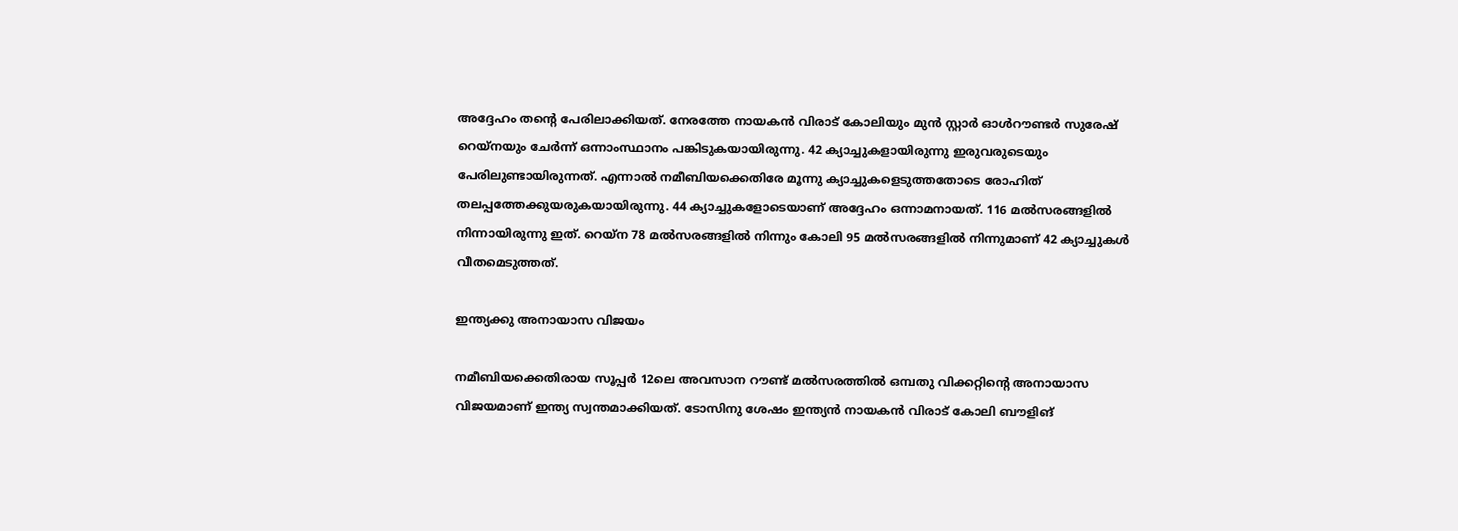അദ്ദേഹം തന്റെ പേരിലാക്കിയത്. നേരത്തേ നായകന്‍ വിരാട് കോലിയും മുന്‍ സ്റ്റാര്‍ ഓള്‍റൗണ്ടര്‍ സുരേഷ് റെയ്‌നയും ചേര്‍ന്ന് ഒന്നാംസ്ഥാനം പങ്കിടുകയായിരുന്നു. 42 ക്യാച്ചുകളായിരുന്നു ഇരുവരുടെയും പേരിലുണ്ടായിരുന്നത്. എന്നാല്‍ നമീബിയക്കെതിരേ മൂന്നു ക്യാച്ചുകളെടുത്തതോടെ രോഹിത് തലപ്പത്തേക്കുയരുകയായിരുന്നു. 44 ക്യാച്ചുകളോടെയാണ് അദ്ദേഹം ഒന്നാമനായത്. 116 മല്‍സരങ്ങളില്‍ നിന്നായിരുന്നു ഇത്. റെയ്‌ന 78 മല്‍സരങ്ങളില്‍ നിന്നും കോലി 95 മല്‍സരങ്ങളില്‍ നിന്നുമാണ് 42 ക്യാച്ചുകള്‍ വീതമെടുത്തത്.

ഇന്ത്യക്കു അനായാസ വിജയം

നമീബിയക്കെതിരായ സൂപ്പര്‍ 12ലെ അവസാന റൗണ്ട് മല്‍സരത്തില്‍ ഒമ്പതു വിക്കറ്റിന്റെ അനായാസ വിജയമാണ് ഇന്ത്യ സ്വന്തമാക്കിയത്. ടോസിനു ശേഷം ഇന്ത്യന്‍ നായകന്‍ വിരാട് കോലി ബൗളിങ്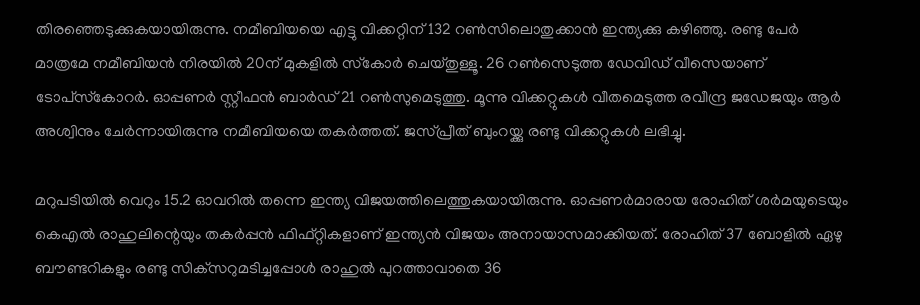തിരഞ്ഞെടുക്കുകയായിരുന്നു. നമീബിയയെ എട്ടു വിക്കറ്റിന് 132 റണ്‍സിലൊതുക്കാന്‍ ഇന്ത്യക്കു കഴിഞ്ഞു. രണ്ടു പേര്‍ മാത്രമേ നമീബിയന്‍ നിരയില്‍ 20ന് മുകളില്‍ സ്‌കോര്‍ ചെയ്തുള്ളൂ. 26 റണ്‍സെടുത്ത ഡേവിഡ് വീസെയാണ് ടോപ്‌സ്‌കോറര്‍. ഓപ്പണര്‍ സ്റ്റീഫന്‍ ബാര്‍ഡ് 21 റണ്‍സുമെടുത്തു. മൂന്നു വിക്കറ്റുകള്‍ വീതമെടുത്ത രവീന്ദ്ര ജഡേജയും ആര്‍ അശ്വിനും ചേര്‍ന്നായിരുന്നു നമീബിയയെ തകര്‍ത്തത്. ജസ്പ്രീത് ബുംറയ്ക്കു രണ്ടു വിക്കറ്റുകള്‍ ലഭിച്ചു.

മറുപടിയില്‍ വെറും 15.2 ഓവറില്‍ തന്നെ ഇന്ത്യ വിജയത്തിലെത്തുകയായിരുന്നു. ഓപ്പണര്‍മാരായ രോഹിത് ശര്‍മയുടെയും കെഎല്‍ രാഹുലിന്റെയും തകര്‍പ്പന്‍ ഫിഫ്റ്റികളാണ് ഇന്ത്യന്‍ വിജയം അനായാസമാക്കിയത്. രോഹിത് 37 ബോളില്‍ ഏഴു ബൗണ്ടറികളും രണ്ടു സിക്‌സറുമടിച്ചപ്പോള്‍ രാഹുല്‍ പുറത്താവാതെ 36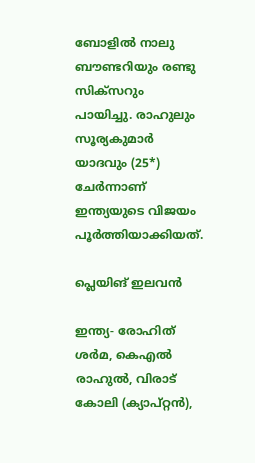ബോളില്‍ നാലു ബൗണ്ടറിയും രണ്ടു സിക്‌സറും പായിച്ചു. രാഹുലും സൂര്യകുമാര്‍ യാദവും (25*) ചേര്‍ന്നാണ് ഇന്ത്യയുടെ വിജയം പൂര്‍ത്തിയാക്കിയത്.

പ്ലെയിങ് ഇലവന്‍

ഇന്ത്യ- രോഹിത് ശര്‍മ, കെഎല്‍ രാഹുല്‍, വിരാട് കോലി (ക്യാപ്റ്റന്‍),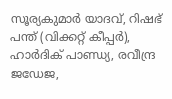സൂര്യകുമാര്‍ യാദവ്, റിഷഭ് പന്ത് (വിക്കറ്റ് കീപ്പര്‍), ഹാര്‍ദിക് പാണ്ഡ്യ, രവീന്ദ്ര ജഡേജ,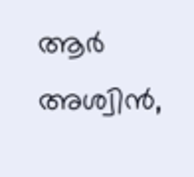ആര്‍ അശ്വിന്‍,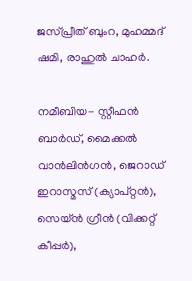ജസ്പ്രീത് ബുംറ, മുഹമ്മദ് ഷമി, രാഹുല്‍ ചാഹര്‍.

നമീബിയ- സ്റ്റീഫന്‍ ബാര്‍ഡ്, മൈക്കല്‍ വാന്‍ലിന്‍ഗന്‍, ജെറാഡ് ഇറാസ്മസ് (ക്യാപ്റ്റന്‍), സെയ്ന്‍ ഗ്രീന്‍ (വിക്കറ്റ് കീപ്പര്‍),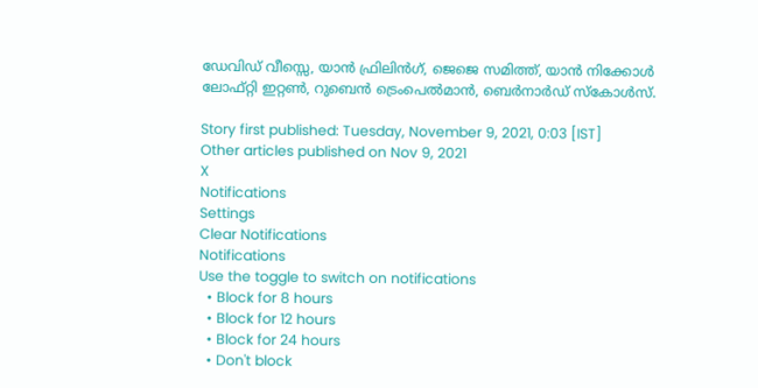ഡേവിഡ് വീസ്സെ, യാന്‍ ഫ്രിലിന്‍ഗ്, ജെജെ സമിത്ത്, യാന്‍ നിക്കോള്‍ ലോഫ്റ്റി ഇറ്റണ്‍, റുബെന്‍ ട്രെംപെല്‍മാന്‍, ബെര്‍നാര്‍ഡ് സ്‌കോള്‍സ്.

Story first published: Tuesday, November 9, 2021, 0:03 [IST]
Other articles published on Nov 9, 2021
X
Notifications
Settings
Clear Notifications
Notifications
Use the toggle to switch on notifications
  • Block for 8 hours
  • Block for 12 hours
  • Block for 24 hours
  • Don't block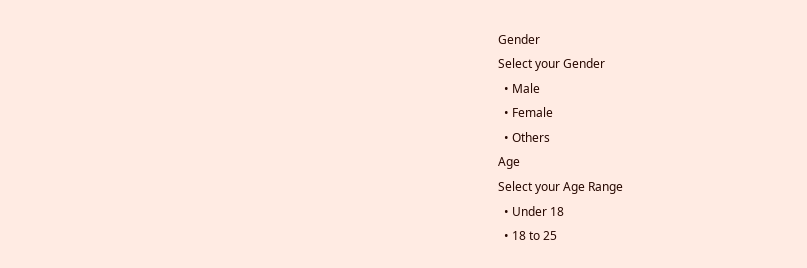Gender
Select your Gender
  • Male
  • Female
  • Others
Age
Select your Age Range
  • Under 18
  • 18 to 25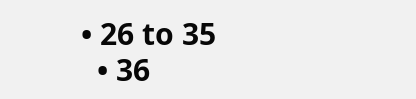• 26 to 35
  • 36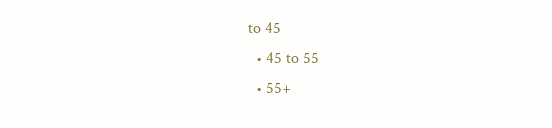to 45
  • 45 to 55
  • 55+